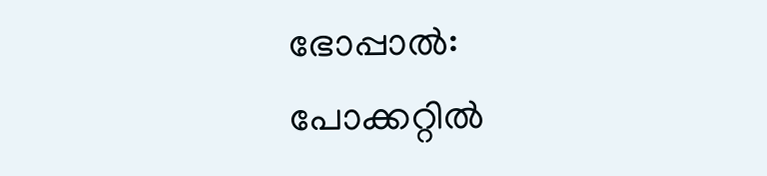ഭോപ്പാൽ: പോക്കറ്റിൽ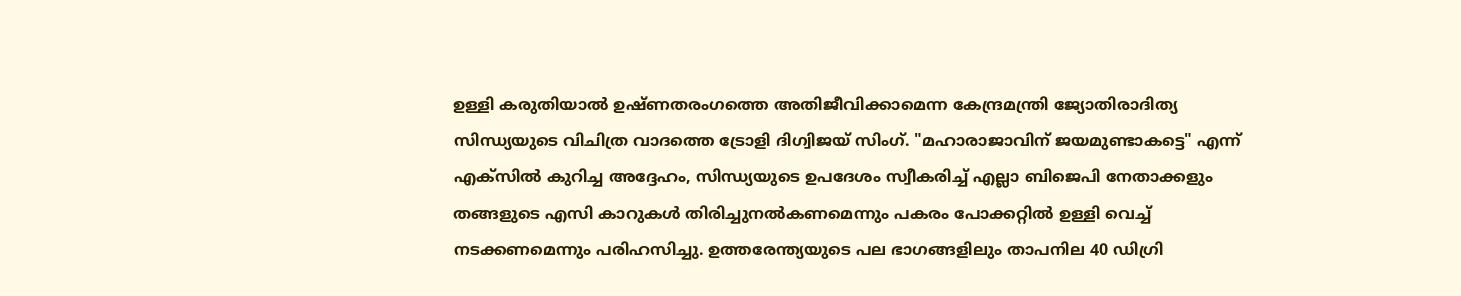ഉള്ളി കരുതിയാൽ ഉഷ്ണതരംഗത്തെ അതിജീവിക്കാമെന്ന കേന്ദ്രമന്ത്രി ജ്യോതിരാദിത്യ സിന്ധ്യയുടെ വിചിത്ര വാദത്തെ ട്രോളി ദിഗ്വിജയ് സിംഗ്. "മഹാരാജാവിന് ജയമുണ്ടാകട്ടെ" എന്ന് എക്സിൽ കുറിച്ച അദ്ദേഹം, സിന്ധ്യയുടെ ഉപദേശം സ്വീകരിച്ച് എല്ലാ ബിജെപി നേതാക്കളും തങ്ങളുടെ എസി കാറുകൾ തിരിച്ചുനൽകണമെന്നും പകരം പോക്കറ്റിൽ ഉള്ളി വെച്ച് നടക്കണമെന്നും പരിഹസിച്ചു. ഉത്തരേന്ത്യയുടെ പല ഭാഗങ്ങളിലും താപനില 40 ഡിഗ്രി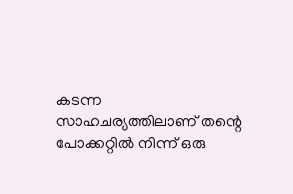കടന്ന സാഹചര്യത്തിലാണ് തന്റെ പോക്കറ്റിൽ നിന്ന് ഒരു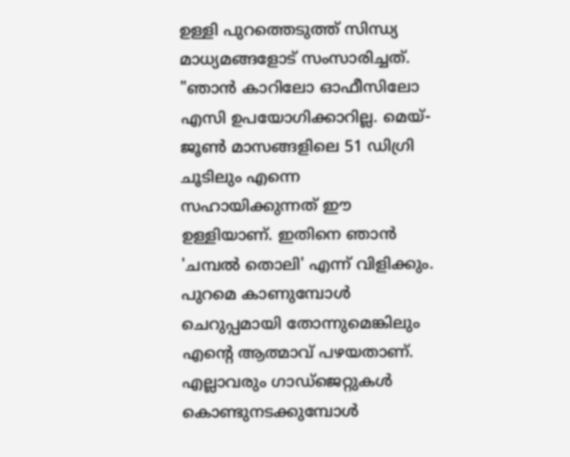ഉള്ളി പുറത്തെടുത്ത് സിന്ധ്യ മാധ്യമങ്ങളോട് സംസാരിച്ചത്.
"ഞാൻ കാറിലോ ഓഫീസിലോ എസി ഉപയോഗിക്കാറില്ല. മെയ്-ജൂൺ മാസങ്ങളിലെ 51 ഡിഗ്രി ചൂടിലും എന്നെ സഹായിക്കുന്നത് ഈ ഉള്ളിയാണ്. ഇതിനെ ഞാൻ 'ചമ്പൽ തൊലി' എന്ന് വിളിക്കും. പുറമെ കാണുമ്പോൾ ചെറുപ്പമായി തോന്നുമെങ്കിലും എന്റെ ആത്മാവ് പഴയതാണ്. എല്ലാവരും ഗാഡ്ജെറ്റുകൾ കൊണ്ടുനടക്കുമ്പോൾ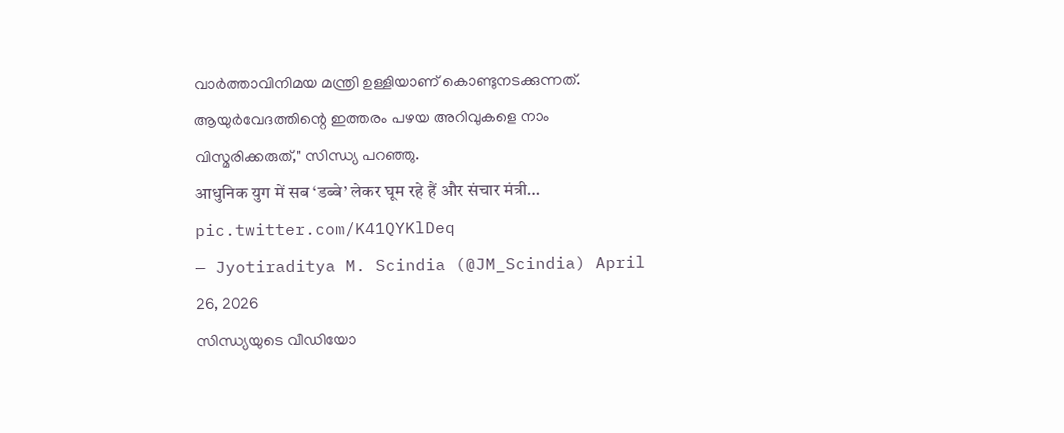വാർത്താവിനിമയ മന്ത്രി ഉള്ളിയാണ് കൊണ്ടുനടക്കുന്നത്. ആയുർവേദത്തിന്റെ ഇത്തരം പഴയ അറിവുകളെ നാം വിസ്മരിക്കരുത്," സിന്ധ്യ പറഞ്ഞു.
आधुनिक युग में सब ‘डब्बे’ लेकर घूम रहे हैं और संचार मंत्री… pic.twitter.com/K41QYKlDeq
— Jyotiraditya M. Scindia (@JM_Scindia) April 26, 2026
സിന്ധ്യയുടെ വീഡിയോ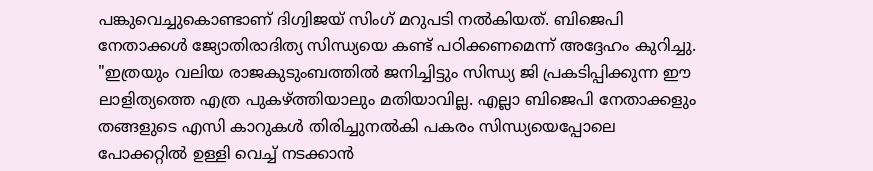പങ്കുവെച്ചുകൊണ്ടാണ് ദിഗ്വിജയ് സിംഗ് മറുപടി നൽകിയത്. ബിജെപി നേതാക്കൾ ജ്യോതിരാദിത്യ സിന്ധ്യയെ കണ്ട് പഠിക്കണമെന്ന് അദ്ദേഹം കുറിച്ചു. "ഇത്രയും വലിയ രാജകുടുംബത്തിൽ ജനിച്ചിട്ടും സിന്ധ്യ ജി പ്രകടിപ്പിക്കുന്ന ഈ ലാളിത്യത്തെ എത്ര പുകഴ്ത്തിയാലും മതിയാവില്ല. എല്ലാ ബിജെപി നേതാക്കളും തങ്ങളുടെ എസി കാറുകൾ തിരിച്ചുനൽകി പകരം സിന്ധ്യയെപ്പോലെ പോക്കറ്റിൽ ഉള്ളി വെച്ച് നടക്കാൻ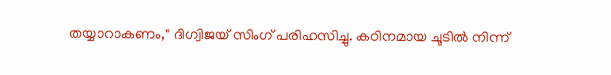തയ്യാറാകണം," ദിഗ്വിജയ് സിംഗ് പരിഹസിച്ചു. കഠിനമായ ചൂടിൽ നിന്ന്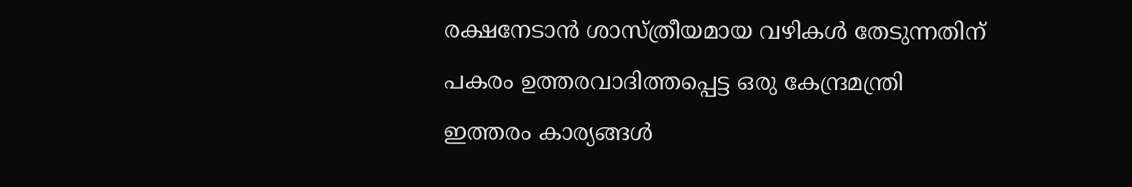രക്ഷനേടാൻ ശാസ്ത്രീയമായ വഴികൾ തേടുന്നതിന് പകരം ഉത്തരവാദിത്തപ്പെട്ട ഒരു കേന്ദ്രമന്ത്രി ഇത്തരം കാര്യങ്ങൾ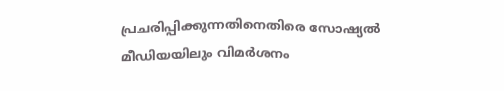പ്രചരിപ്പിക്കുന്നതിനെതിരെ സോഷ്യൽ മീഡിയയിലും വിമർശനം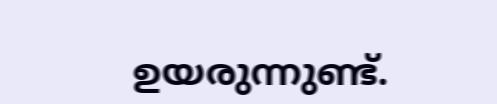ഉയരുന്നുണ്ട്.